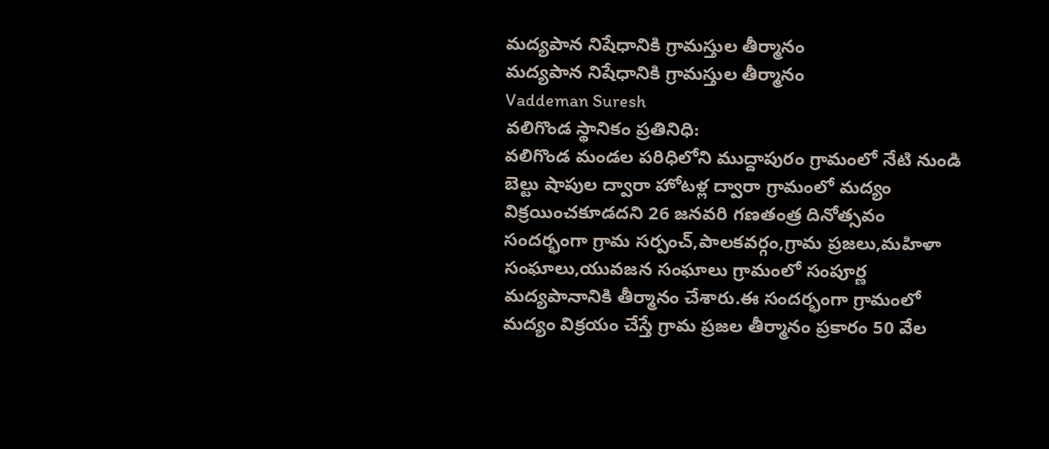మద్యపాన నిషేధానికి గ్రామస్తుల తీర్మానం
మద్యపాన నిషేధానికి గ్రామస్తుల తీర్మానం
Vaddeman Suresh
వలిగొండ స్థానికం ప్రతినిధి:
వలిగొండ మండల పరిధిలోని ముద్దాపురం గ్రామంలో నేటి నుండి బెల్టు షాపుల ద్వారా హోటళ్ల ద్వారా గ్రామంలో మద్యం విక్రయించకూడదని 26 జనవరి గణతంత్ర దినోత్సవం సందర్భంగా గ్రామ సర్పంచ్,పాలకవర్గం,గ్రామ ప్రజలు,మహిళా సంఘాలు,యువజన సంఘాలు గ్రామంలో సంపూర్ణ మద్యపానానికి తీర్మానం చేశారు.ఈ సందర్భంగా గ్రామంలో మద్యం విక్రయం చేస్తే గ్రామ ప్రజల తీర్మానం ప్రకారం 50 వేల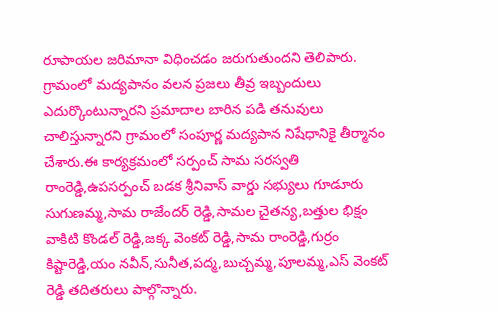రూపాయల జరిమానా విధించడం జరుగుతుందని తెలిపారు.
గ్రామంలో మద్యపానం వలన ప్రజలు తీవ్ర ఇబ్బందులు ఎదుర్కొంటున్నారని ప్రమాదాల బారిన పడి తనువులు చాలిస్తున్నారని గ్రామంలో సంపూర్ణ మద్యపాన నిషేధానికై తీర్మానం చేశారు.ఈ కార్యక్రమంలో సర్పంచ్ సామ సరస్వతి రాంరెడ్డి,ఉపసర్పంచ్ బడక శ్రీనివాస్ వార్డు సభ్యులు గూడూరు సుగుణమ్మ,సామ రాజేందర్ రెడ్డి,సామల చైతన్య,బత్తుల భిక్షం వాకిటి కొండల్ రెడ్డి,జక్క వెంకట్ రెడ్డి,సామ రాంరెడ్డి,గుర్రం కిష్టారెడ్డి,యం నవీన్,సునీత,పద్మ,బుచ్చమ్మ,పూలమ్మ,ఎస్ వెంకట్ రెడ్డి తదితరులు పాల్గొన్నారు.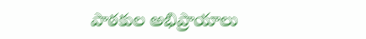పాఠకుల అభిప్రాయాలు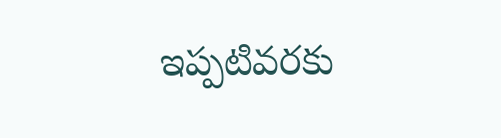ఇప్పటివరకు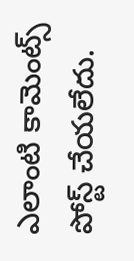ఎలాంటి కామెంట్స్ పోస్ట్ చేయలేదు.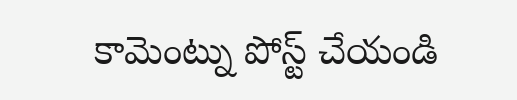కామెంట్ను పోస్ట్ చేయండి